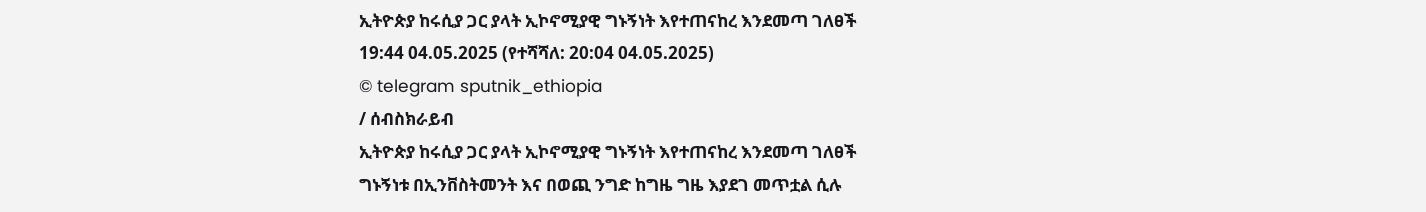ኢትዮጵያ ከሩሲያ ጋር ያላት ኢኮኖሚያዊ ግኑኝነት እየተጠናከረ እንደመጣ ገለፀች
19:44 04.05.2025 (የተሻሻለ: 20:04 04.05.2025)
© telegram sputnik_ethiopia
/ ሰብስክራይብ
ኢትዮጵያ ከሩሲያ ጋር ያላት ኢኮኖሚያዊ ግኑኝነት እየተጠናከረ እንደመጣ ገለፀች
ግኑኝነቱ በኢንቨስትመንት እና በወጪ ንግድ ከግዜ ግዜ እያደገ መጥቷል ሲሉ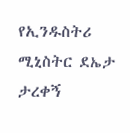የኢንዱስትሪ ሚኒስትር ደኤታ ታረቀኝ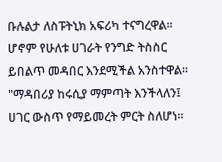ቡሉልታ ለስፑትኒክ አፍሪካ ተናግረዋል።
ሆኖም የሁለቱ ሀገራት የንግድ ትስስር ይበልጥ መዳበር እንደሚችል አንስተዋል።
"ማዳበሪያ ከሩሲያ ማምጣት እንችላለን፤ ሀገር ውስጥ የማይመረት ምርት ስለሆነ።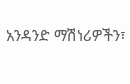አንዳንድ ማሽነሪዎችን፣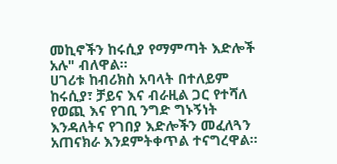መኪኖችን ከሩሲያ የማምጣት እድሎች አሉ" ብለዋል።
ሀገሪቱ ከብሪክስ አባላት በተለይም ከሩሲያ፣ ቻይና እና ብራዚል ጋር የተሻለ የወጪ እና የገቢ ንግድ ግኑኝነት እንዳለትና የገበያ እድሎችን መፈለጓን አጠናክራ እንደምትቀጥል ተናግረዋል።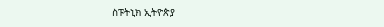ስፑትኒክ ኢትዮጵያ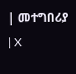| መተግበሪያ | X